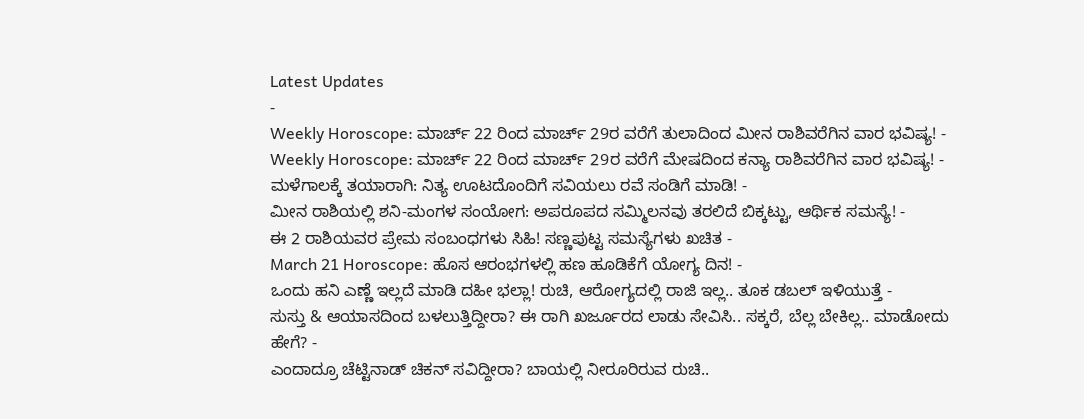Latest Updates
-
Weekly Horoscope: ಮಾರ್ಚ್ 22 ರಿಂದ ಮಾರ್ಚ್ 29ರ ವರೆಗೆ ತುಲಾದಿಂದ ಮೀನ ರಾಶಿವರೆಗಿನ ವಾರ ಭವಿಷ್ಯ! -
Weekly Horoscope: ಮಾರ್ಚ್ 22 ರಿಂದ ಮಾರ್ಚ್ 29ರ ವರೆಗೆ ಮೇಷದಿಂದ ಕನ್ಯಾ ರಾಶಿವರೆಗಿನ ವಾರ ಭವಿಷ್ಯ! -
ಮಳೆಗಾಲಕ್ಕೆ ತಯಾರಾಗಿ: ನಿತ್ಯ ಊಟದೊಂದಿಗೆ ಸವಿಯಲು ರವೆ ಸಂಡಿಗೆ ಮಾಡಿ! -
ಮೀನ ರಾಶಿಯಲ್ಲಿ ಶನಿ-ಮಂಗಳ ಸಂಯೋಗ: ಅಪರೂಪದ ಸಮ್ಮಿಲನವು ತರಲಿದೆ ಬಿಕ್ಕಟ್ಟು, ಆರ್ಥಿಕ ಸಮಸ್ಯೆ! -
ಈ 2 ರಾಶಿಯವರ ಪ್ರೇಮ ಸಂಬಂಧಗಳು ಸಿಹಿ! ಸಣ್ಣಪುಟ್ಟ ಸಮಸ್ಯೆಗಳು ಖಚಿತ -
March 21 Horoscope: ಹೊಸ ಆರಂಭಗಳಲ್ಲಿ ಹಣ ಹೂಡಿಕೆಗೆ ಯೋಗ್ಯ ದಿನ! -
ಒಂದು ಹನಿ ಎಣ್ಣೆ ಇಲ್ಲದೆ ಮಾಡಿ ದಹೀ ಭಲ್ಲಾ! ರುಚಿ, ಆರೋಗ್ಯದಲ್ಲಿ ರಾಜಿ ಇಲ್ಲ.. ತೂಕ ಡಬಲ್ ಇಳಿಯುತ್ತೆ -
ಸುಸ್ತು & ಆಯಾಸದಿಂದ ಬಳಲುತ್ತಿದ್ದೀರಾ? ಈ ರಾಗಿ ಖರ್ಜೂರದ ಲಾಡು ಸೇವಿಸಿ.. ಸಕ್ಕರೆ, ಬೆಲ್ಲ ಬೇಕಿಲ್ಲ.. ಮಾಡೋದು ಹೇಗೆ? -
ಎಂದಾದ್ರೂ ಚೆಟ್ಟಿನಾಡ್ ಚಿಕನ್ ಸವಿದ್ದೀರಾ? ಬಾಯಲ್ಲಿ ನೀರೂರಿರುವ ರುಚಿ..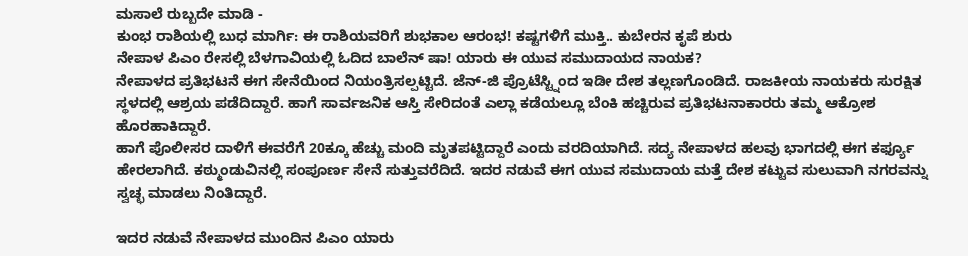ಮಸಾಲೆ ರುಬ್ಬದೇ ಮಾಡಿ -
ಕುಂಭ ರಾಶಿಯಲ್ಲಿ ಬುಧ ಮಾರ್ಗಿ: ಈ ರಾಶಿಯವರಿಗೆ ಶುಭಕಾಲ ಆರಂಭ! ಕಷ್ಟಗಳಿಗೆ ಮುಕ್ತಿ.. ಕುಬೇರನ ಕೃಪೆ ಶುರು
ನೇಪಾಳ ಪಿಎಂ ರೇಸಲ್ಲಿ ಬೆಳಗಾವಿಯಲ್ಲಿ ಓದಿದ ಬಾಲೆನ್ ಷಾ! ಯಾರು ಈ ಯುವ ಸಮುದಾಯದ ನಾಯಕ?
ನೇಪಾಳದ ಪ್ರತಿಭಟನೆ ಈಗ ಸೇನೆಯಿಂದ ನಿಯಂತ್ರಿಸಲ್ಪಟ್ಟಿದೆ. ಜೆನ್-ಜಿ ಪ್ರೊಟೆಸ್ಟ್ನಿಂದ ಇಡೀ ದೇಶ ತಲ್ಲಣಗೊಂಡಿದೆ. ರಾಜಕೀಯ ನಾಯಕರು ಸುರಕ್ಷಿತ ಸ್ಥಳದಲ್ಲಿ ಆಶ್ರಯ ಪಡೆದಿದ್ದಾರೆ. ಹಾಗೆ ಸಾರ್ವಜನಿಕ ಆಸ್ತಿ ಸೇರಿದಂತೆ ಎಲ್ಲಾ ಕಡೆಯಲ್ಲೂ ಬೆಂಕಿ ಹಚ್ಚಿರುವ ಪ್ರತಿಭಟನಾಕಾರರು ತಮ್ಮ ಆಕ್ರೋಶ ಹೊರಹಾಕಿದ್ದಾರೆ.
ಹಾಗೆ ಪೊಲೀಸರ ದಾಳಿಗೆ ಈವರೆಗೆ 20ಕ್ಕೂ ಹೆಚ್ಚು ಮಂದಿ ಮೃತಪಟ್ಟಿದ್ದಾರೆ ಎಂದು ವರದಿಯಾಗಿದೆ. ಸದ್ಯ ನೇಪಾಳದ ಹಲವು ಭಾಗದಲ್ಲಿ ಈಗ ಕರ್ಫ್ಯೂ ಹೇರಲಾಗಿದೆ. ಕಠ್ಮುಂಡುವಿನಲ್ಲಿ ಸಂಪೂರ್ಣ ಸೇನೆ ಸುತ್ತುವರೆದಿದೆ. ಇದರ ನಡುವೆ ಈಗ ಯುವ ಸಮುದಾಯ ಮತ್ತೆ ದೇಶ ಕಟ್ಟುವ ಸುಲುವಾಗಿ ನಗರವನ್ನು ಸ್ವಚ್ಛ ಮಾಡಲು ನಿಂತಿದ್ದಾರೆ.

ಇದರ ನಡುವೆ ನೇಪಾಳದ ಮುಂದಿನ ಪಿಎಂ ಯಾರು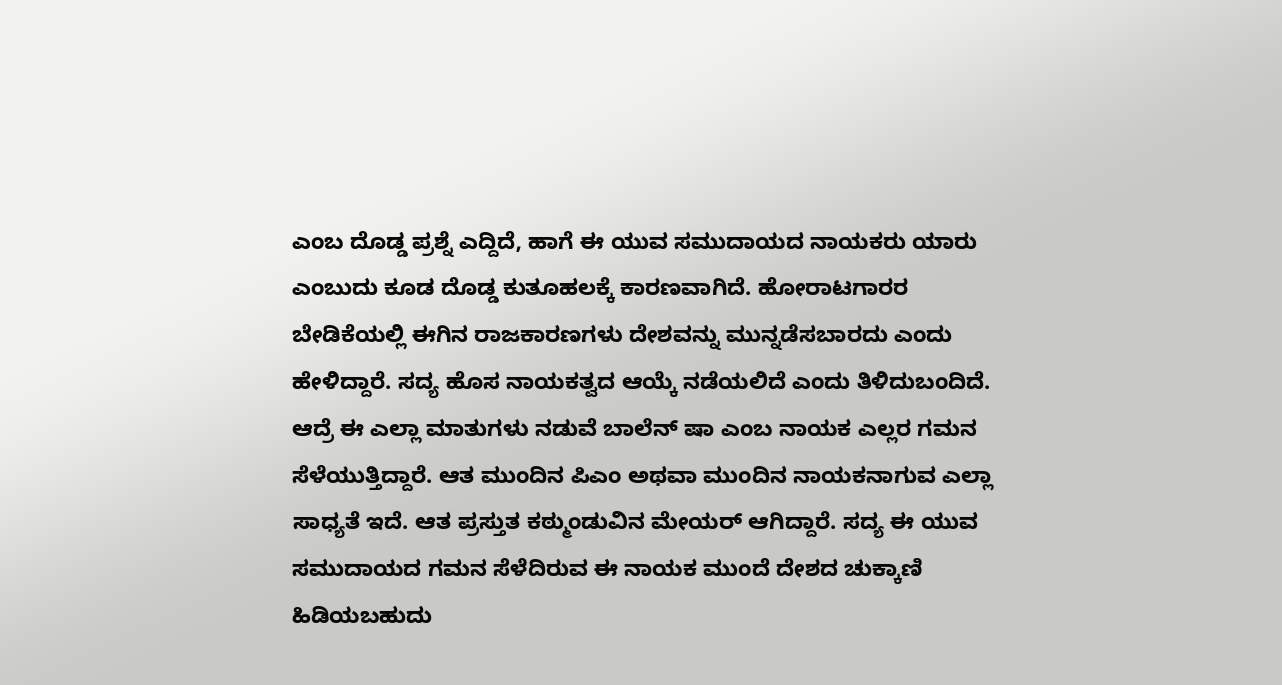ಎಂಬ ದೊಡ್ಡ ಪ್ರಶ್ನೆ ಎದ್ದಿದೆ, ಹಾಗೆ ಈ ಯುವ ಸಮುದಾಯದ ನಾಯಕರು ಯಾರು ಎಂಬುದು ಕೂಡ ದೊಡ್ಡ ಕುತೂಹಲಕ್ಕೆ ಕಾರಣವಾಗಿದೆ. ಹೋರಾಟಗಾರರ ಬೇಡಿಕೆಯಲ್ಲಿ ಈಗಿನ ರಾಜಕಾರಣಗಳು ದೇಶವನ್ನು ಮುನ್ನಡೆಸಬಾರದು ಎಂದು ಹೇಳಿದ್ದಾರೆ. ಸದ್ಯ ಹೊಸ ನಾಯಕತ್ವದ ಆಯ್ಕೆ ನಡೆಯಲಿದೆ ಎಂದು ತಿಳಿದುಬಂದಿದೆ.
ಆದ್ರೆ ಈ ಎಲ್ಲಾ ಮಾತುಗಳು ನಡುವೆ ಬಾಲೆನ್ ಷಾ ಎಂಬ ನಾಯಕ ಎಲ್ಲರ ಗಮನ ಸೆಳೆಯುತ್ತಿದ್ದಾರೆ. ಆತ ಮುಂದಿನ ಪಿಎಂ ಅಥವಾ ಮುಂದಿನ ನಾಯಕನಾಗುವ ಎಲ್ಲಾ ಸಾಧ್ಯತೆ ಇದೆ. ಆತ ಪ್ರಸ್ತುತ ಕಠ್ಮುಂಡುವಿನ ಮೇಯರ್ ಆಗಿದ್ದಾರೆ. ಸದ್ಯ ಈ ಯುವ ಸಮುದಾಯದ ಗಮನ ಸೆಳೆದಿರುವ ಈ ನಾಯಕ ಮುಂದೆ ದೇಶದ ಚುಕ್ಕಾಣಿ ಹಿಡಿಯಬಹುದು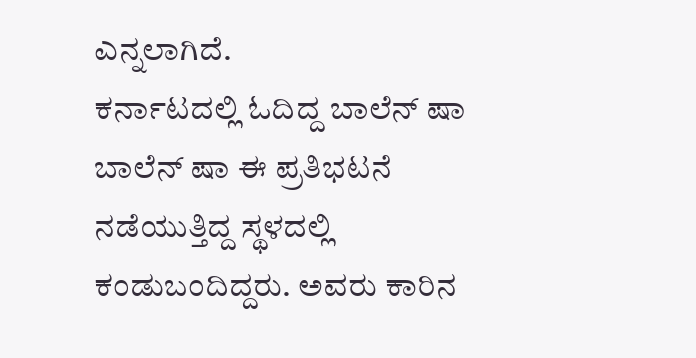ಎನ್ನಲಾಗಿದೆ.
ಕರ್ನಾಟದಲ್ಲಿ ಓದಿದ್ದ ಬಾಲೆನ್ ಷಾ
ಬಾಲೆನ್ ಷಾ ಈ ಪ್ರತಿಭಟನೆ ನಡೆಯುತ್ತಿದ್ದ ಸ್ಥಳದಲ್ಲಿ ಕಂಡುಬಂದಿದ್ದರು. ಅವರು ಕಾರಿನ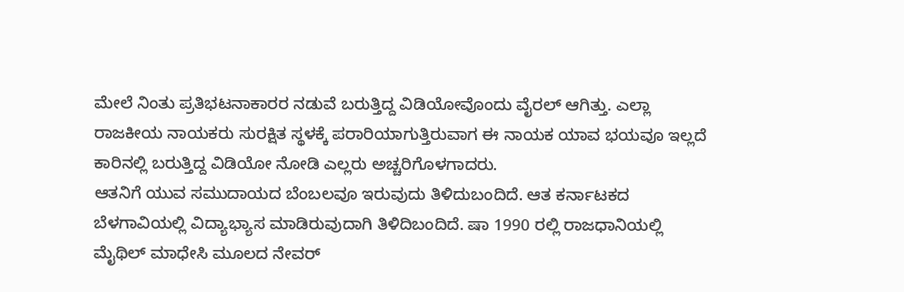ಮೇಲೆ ನಿಂತು ಪ್ರತಿಭಟನಾಕಾರರ ನಡುವೆ ಬರುತ್ತಿದ್ದ ವಿಡಿಯೋವೊಂದು ವೈರಲ್ ಆಗಿತ್ತು. ಎಲ್ಲಾ ರಾಜಕೀಯ ನಾಯಕರು ಸುರಕ್ಷಿತ ಸ್ಥಳಕ್ಕೆ ಪರಾರಿಯಾಗುತ್ತಿರುವಾಗ ಈ ನಾಯಕ ಯಾವ ಭಯವೂ ಇಲ್ಲದೆ ಕಾರಿನಲ್ಲಿ ಬರುತ್ತಿದ್ದ ವಿಡಿಯೋ ನೋಡಿ ಎಲ್ಲರು ಅಚ್ಚರಿಗೊಳಗಾದರು.
ಆತನಿಗೆ ಯುವ ಸಮುದಾಯದ ಬೆಂಬಲವೂ ಇರುವುದು ತಿಳಿದುಬಂದಿದೆ. ಆತ ಕರ್ನಾಟಕದ ಬೆಳಗಾವಿಯಲ್ಲಿ ವಿದ್ಯಾಭ್ಯಾಸ ಮಾಡಿರುವುದಾಗಿ ತಿಳಿದಿಬಂದಿದೆ. ಷಾ 1990 ರಲ್ಲಿ ರಾಜಧಾನಿಯಲ್ಲಿ ಮೈಥಿಲ್ ಮಾಧೇಸಿ ಮೂಲದ ನೇವರ್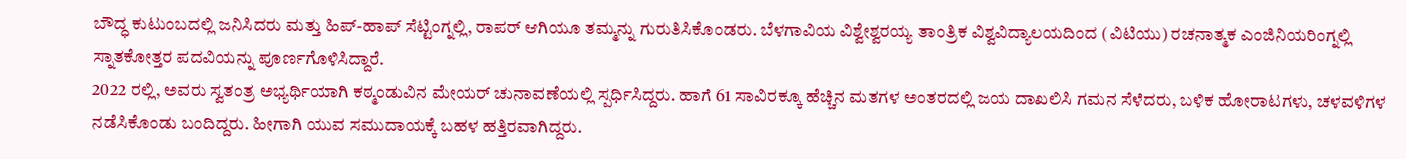ಬೌದ್ಧ ಕುಟುಂಬದಲ್ಲಿ ಜನಿಸಿದರು ಮತ್ತು ಹಿಪ್-ಹಾಪ್ ಸೆಟ್ಟಿಂಗ್ನಲ್ಲಿ, ರಾಪರ್ ಆಗಿಯೂ ತಮ್ಮನ್ನು ಗುರುತಿಸಿಕೊಂಡರು. ಬೆಳಗಾವಿಯ ವಿಶ್ವೇಶ್ವರಯ್ಯ ತಾಂತ್ರಿಕ ವಿಶ್ವವಿದ್ಯಾಲಯದಿಂದ (ವಿಟಿಯು) ರಚನಾತ್ಮಕ ಎಂಜಿನಿಯರಿಂಗ್ನಲ್ಲಿ ಸ್ನಾತಕೋತ್ತರ ಪದವಿಯನ್ನು ಪೂರ್ಣಗೊಳಿಸಿದ್ದಾರೆ.
2022 ರಲ್ಲಿ, ಅವರು ಸ್ವತಂತ್ರ ಅಭ್ಯರ್ಥಿಯಾಗಿ ಕಠ್ಮಂಡುವಿನ ಮೇಯರ್ ಚುನಾವಣೆಯಲ್ಲಿ ಸ್ಪರ್ಧಿಸಿದ್ದರು. ಹಾಗೆ 61 ಸಾವಿರಕ್ಕೂ ಹೆಚ್ಚಿನ ಮತಗಳ ಅಂತರದಲ್ಲಿ ಜಯ ದಾಖಲಿಸಿ ಗಮನ ಸೆಳೆದರು, ಬಳಿಕ ಹೋರಾಟಗಳು, ಚಳವಳಿಗಳ ನಡೆಸಿಕೊಂಡು ಬಂದಿದ್ದರು. ಹೀಗಾಗಿ ಯುವ ಸಮುದಾಯಕ್ಕೆ ಬಹಳ ಹತ್ತಿರವಾಗಿದ್ದರು.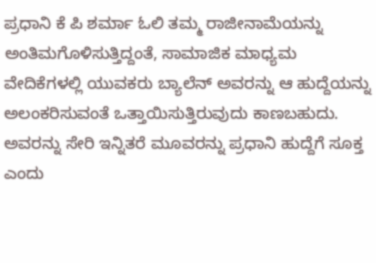ಪ್ರಧಾನಿ ಕೆ ಪಿ ಶರ್ಮಾ ಓಲಿ ತಮ್ಮ ರಾಜೀನಾಮೆಯನ್ನು ಅಂತಿಮಗೊಳಿಸುತ್ತಿದ್ದಂತೆ, ಸಾಮಾಜಿಕ ಮಾಧ್ಯಮ ವೇದಿಕೆಗಳಲ್ಲಿ ಯುವಕರು ಬ್ಯಾಲೆನ್ ಅವರನ್ನು ಆ ಹುದ್ದೆಯನ್ನು ಅಲಂಕರಿಸುವಂತೆ ಒತ್ತಾಯಿಸುತ್ತಿರುವುದು ಕಾಣಬಹುದು. ಅವರನ್ನು ಸೇರಿ ಇನ್ನಿತರೆ ಮೂವರನ್ನು ಪ್ರಧಾನಿ ಹುದ್ದೆಗೆ ಸೂಕ್ತ ಎಂದು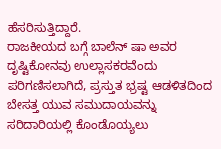ಹೆಸರಿಸುತ್ತಿದ್ದಾರೆ.
ರಾಜಕೀಯದ ಬಗ್ಗೆ ಬಾಲೆನ್ ಷಾ ಅವರ ದೃಷ್ಟಿಕೋನವು ಉಲ್ಲಾಸಕರವೆಂದು ಪರಿಗಣಿಸಲಾಗಿದೆ, ಪ್ರಸ್ತುತ ಭ್ರಷ್ಟ ಆಡಳಿತದಿಂದ ಬೇಸತ್ತ ಯುವ ಸಮುದಾಯವನ್ನು ಸರಿದಾರಿಯಲ್ಲಿ ಕೊಂಡೊಯ್ಯಲು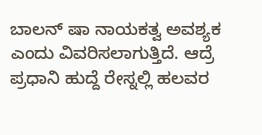ಬಾಲನ್ ಷಾ ನಾಯಕತ್ವ ಅವಶ್ಯಕ ಎಂದು ವಿವರಿಸಲಾಗುತ್ತಿದೆ. ಆದ್ರೆ ಪ್ರಧಾನಿ ಹುದ್ದೆ ರೇಸ್ನಲ್ಲಿ ಹಲವರ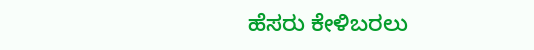ಹೆಸರು ಕೇಳಿಬರಲು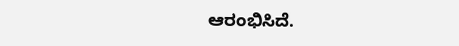ಆರಂಭಿಸಿದೆ.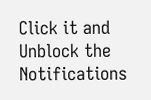Click it and Unblock the Notifications